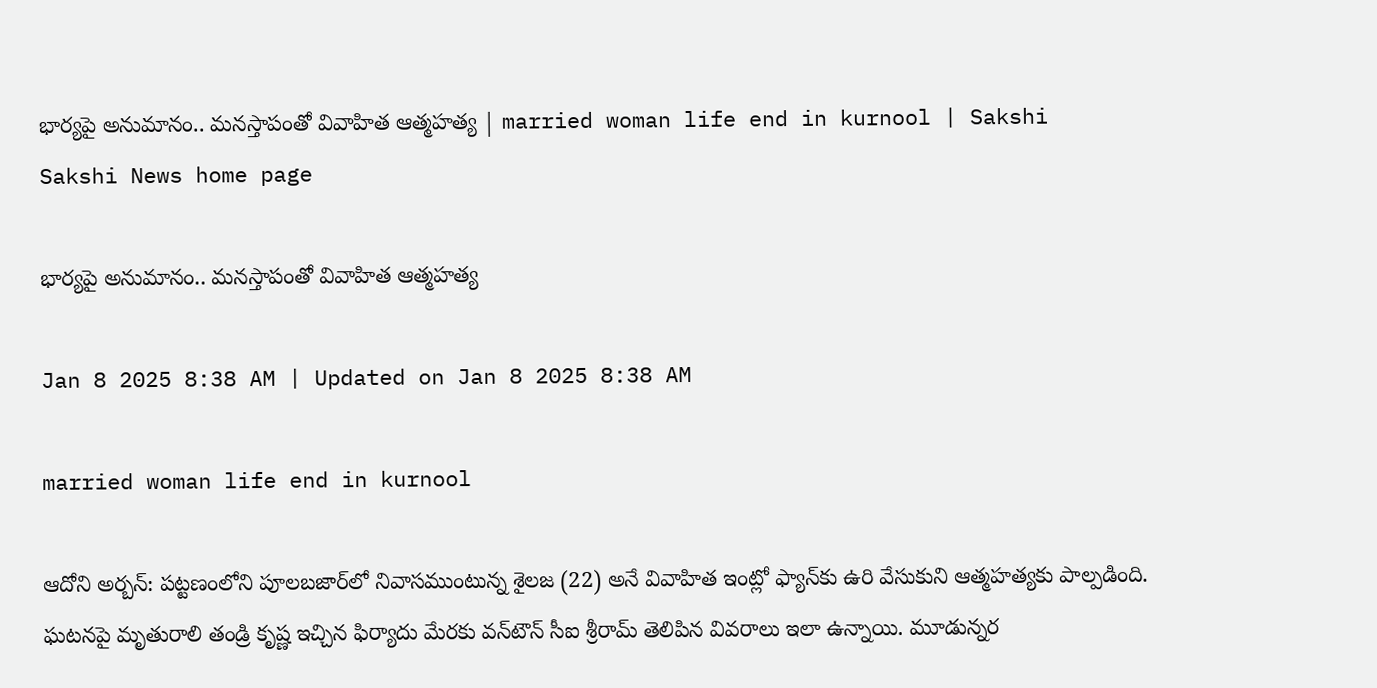భార్యపై అనుమానం.. మనస్తాపంతో వివాహిత ఆత్మహత్య | married woman life end in kurnool | Sakshi
Sakshi News home page

భార్యపై అనుమానం.. మనస్తాపంతో వివాహిత ఆత్మహత్య

Jan 8 2025 8:38 AM | Updated on Jan 8 2025 8:38 AM

married woman life end in kurnool

ఆదోని అర్బన్‌: పట్టణంలోని పూలబజార్‌లో నివాసముంటున్న శైలజ (22) అనే వివాహిత ఇంట్లో ఫ్యాన్‌కు ఉరి వేసుకుని ఆత్మహత్యకు పాల్పడింది. ఘటనపై మృతురాలి తండ్రి కృష్ణ ఇచ్చిన ఫిర్యాదు మేరకు వన్‌టౌన్‌ సీఐ శ్రీరామ్‌ తెలిపిన వివరాలు ఇలా ఉన్నాయి. మూడున్నర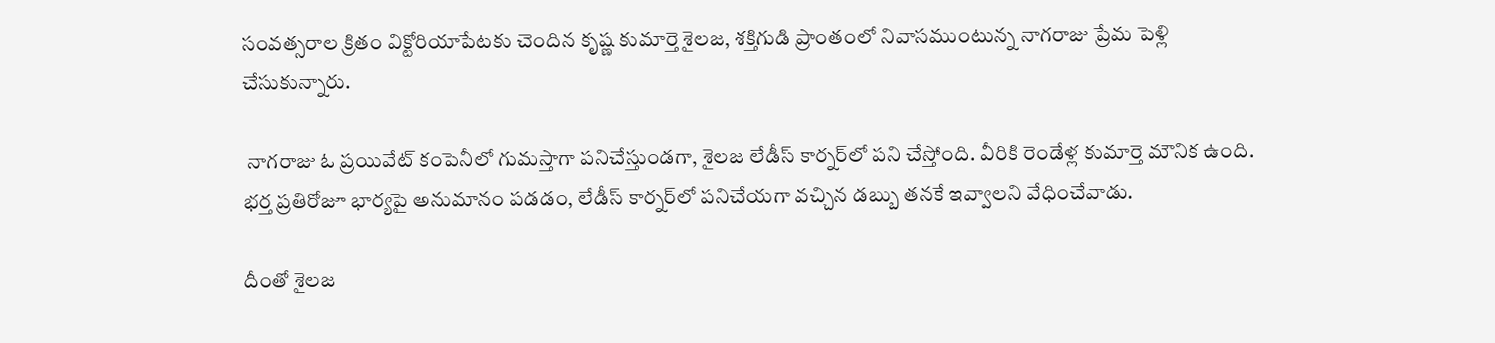సంవత్సరాల క్రితం విక్టోరియాపేటకు చెందిన కృష్ణ కుమార్తె శైలజ, శక్తిగుడి ప్రాంతంలో నివాసముంటున్న నాగరాజు ప్రేమ పెళ్లి చేసుకున్నారు.

 నాగరాజు ఓ ప్రయివేట్‌ కంపెనీలో గుమస్తాగా పనిచేస్తుండగా, శైలజ లేడీస్‌ కార్నర్‌లో పని చేస్తోంది. వీరికి రెండేళ్ల కుమార్తె మౌనిక ఉంది. భర్త ప్రతిరోజూ భార్యపై అనుమానం పడడం, లేడీస్‌ కార్నర్‌లో పనిచేయగా వచ్చిన డబ్బు తనకే ఇవ్వాలని వేధించేవాడు.

దీంతో శైలజ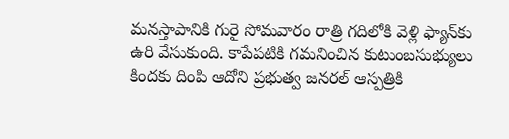మనస్తాపానికి గురై సోమవారం రాత్రి గదిలోకి వెళ్లి ఫ్యాన్‌కు ఉరి వేసుకుంది. కాపేపటికి గమనించిన కుటుంబసుభ్యులు కిందకు దింపి ఆదోని ప్రభుత్వ జనరల్‌ ఆస్పత్రికి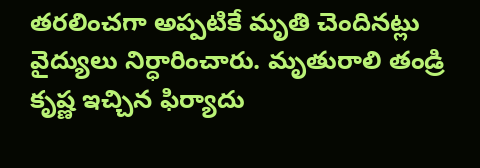తరలించగా అప్పటికే మృతి చెందినట్లు వైద్యులు నిర్ధారించారు. మృతురాలి తండ్రి కృష్ణ ఇచ్చిన ఫిర్యాదు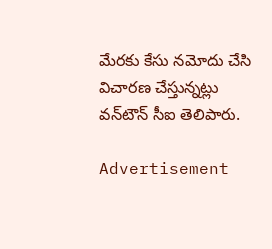మేరకు కేసు నమోదు చేసి విచారణ చేస్తున్నట్లు వన్‌టౌన్‌ సీఐ తెలిపారు.

Advertisement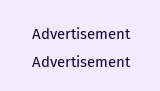Advertisement
Advertisement